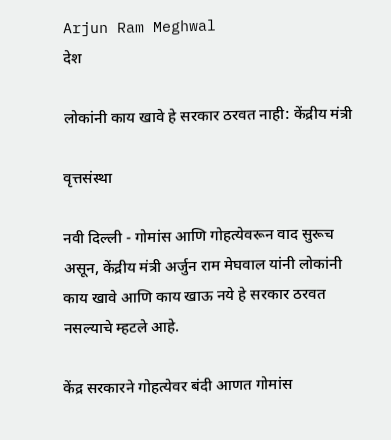Arjun Ram Meghwal
देश

लोकांनी काय खावे हे सरकार ठरवत नाही: केंद्रीय मंत्री

वृत्तसंस्था

नवी दिल्ली - गोमांस आणि गोहत्येवरून वाद सुरूच असून, केंद्रीय मंत्री अर्जुन राम मेघवाल यांनी लोकांनी काय खावे आणि काय खाऊ नये हे सरकार ठरवत नसल्याचे म्हटले आहे.

केंद्र सरकारने गोहत्येवर बंदी आणत गोमांस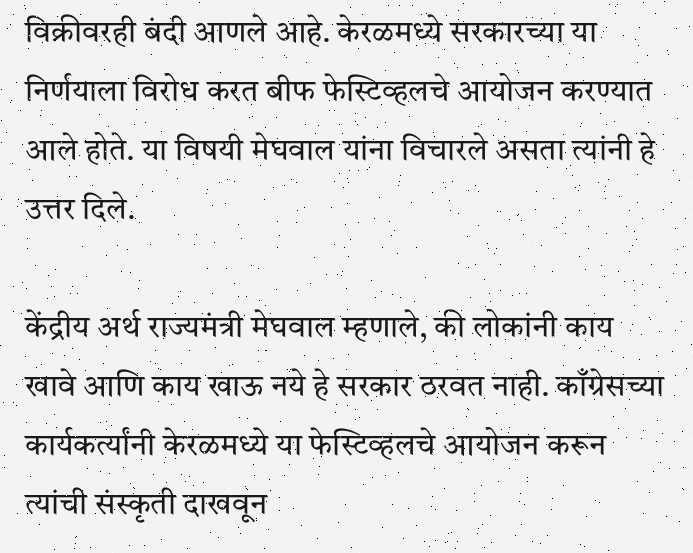विक्रीवरही बंदी आणले आहे. केरळमध्ये सरकारच्या या निर्णयाला विरोध करत बीफ फेस्टिव्हलचे आयोजन करण्यात आले होते. या विषयी मेघवाल यांना विचारले असता त्यांनी हे उत्तर दिले.

केंद्रीय अर्थ राज्यमंत्री मेघवाल म्हणाले, की लोकांनी काय खावे आणि काय खाऊ नये हे सरकार ठरवत नाही. काँग्रेसच्या कार्यकर्त्यांनी केरळमध्ये या फेस्टिव्हलचे आयोजन करून त्यांची संस्कृती दाखवून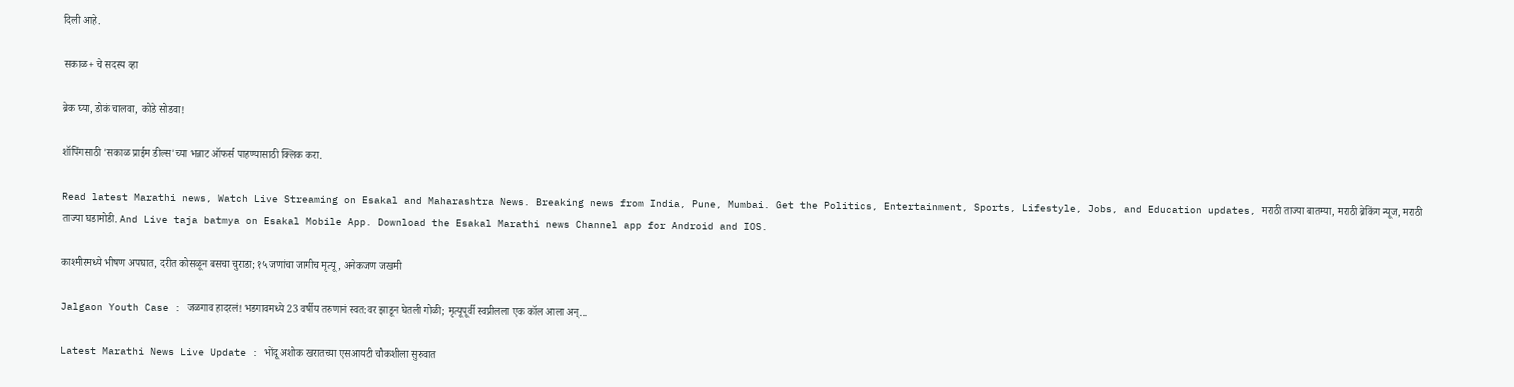दिली आहे.

सकाळ+ चे सदस्य व्हा

ब्रेक घ्या, डोकं चालवा, कोडे सोडवा!

शॉपिंगसाठी 'सकाळ प्राईम डील्स'च्या भन्नाट ऑफर्स पाहण्यासाठी क्लिक करा.

Read latest Marathi news, Watch Live Streaming on Esakal and Maharashtra News. Breaking news from India, Pune, Mumbai. Get the Politics, Entertainment, Sports, Lifestyle, Jobs, and Education updates, मराठी ताज्या बातम्या, मराठी ब्रेकिंग न्यूज, मराठी ताज्या घडामोडी. And Live taja batmya on Esakal Mobile App. Download the Esakal Marathi news Channel app for Android and IOS.

काश्मीरमध्ये भीषण अपघात, दरीत कोसळून बसचा चुराडा; १५ जणांचा जागीच मृत्यू, अनेकजण जखमी

Jalgaon Youth Case : जळगाव हादरलं! भडगावमध्ये 23 वर्षीय तरुणानं स्वत:वर झाडून घेतली गोळी; मृत्यूपूर्वी स्वप्नीलला एक कॉल आला अन्...

Latest Marathi News Live Update : भोंदू अशोक खरातच्या एसआयटी चौकशीला सुरुवात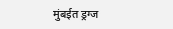मुंबईत ड्रग्ज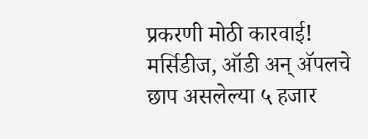प्रकरणी मोठी कारवाई! मर्सिडीज, ऑडी अन् अ‍ॅपलचे छाप असलेल्या ५ हजार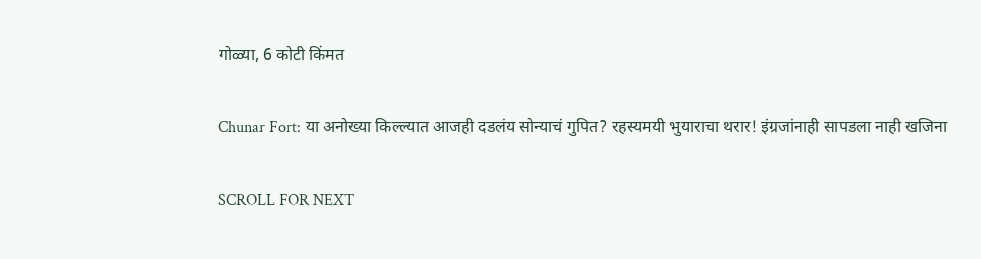गोळ्या, 6 कोटी किंमत

Chunar Fort: या अनोख्या किल्ल्यात आजही दडलंय सोन्याचं गुपित? रहस्यमयी भुयाराचा थरार! इंग्रजांनाही सापडला नाही खजिना

SCROLL FOR NEXT